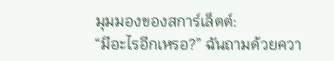มุมมองของสการ์เล็ตต์:
“มีอะไรอีกเหรอ?” ฉันถามด้วยควา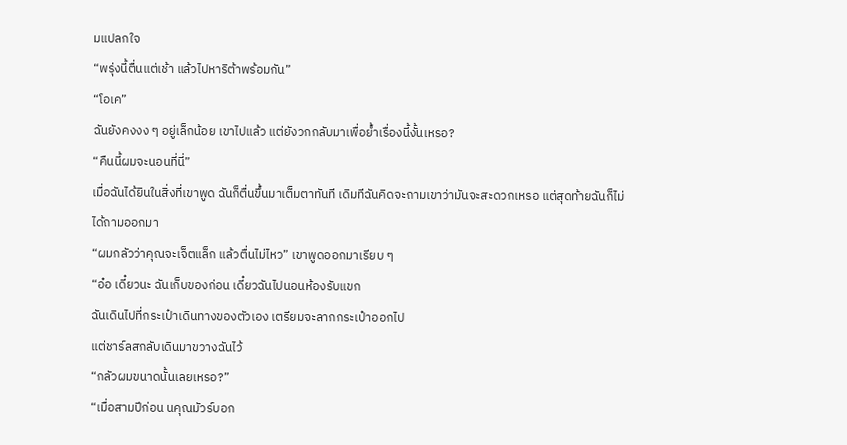มแปลกใจ
“พรุ่งนี้ตื่นแต่เช้า แล้วไปหาริต้าพร้อมกัน”
“โอเค”
ฉันยังคงงง ๆ อยู่เล็กน้อย เขาไปแล้ว แต่ยังวกกลับมาเพื่อย้ำเรื่องนี้งั้นเหรอ?
“คืนนี้ผมจะนอนที่นี่”
เมื่อฉันได้ยินในสิ่งที่เขาพูด ฉันก็ตื่นขึ้นมาเต็มตาทันที เดิมทีฉันคิดจะถามเขาว่ามันจะสะดวกเหรอ แต่สุดท้ายฉันก็ไม่ได้ถามออกมา
“ผมกลัวว่าคุณจะเจ็ตแล็ก แล้วตื่นไม่ไหว” เขาพูดออกมาเรียบ ๆ
“อ๋อ เดี๋ยวนะ ฉันเก็บของก่อน เดี๋ยวฉันไปนอนห้องรับแขก
ฉันเดินไปที่กระเป๋าเดินทางของตัวเอง เตรียมจะลากกระเป๋าออกไป
แต่ชาร์ลสกลับเดินมาขวางฉันไว้
“กลัวผมขนาดนั้นเลยเหรอ?”
“เมื่อสามปีก่อน นคุณมัวร์บอก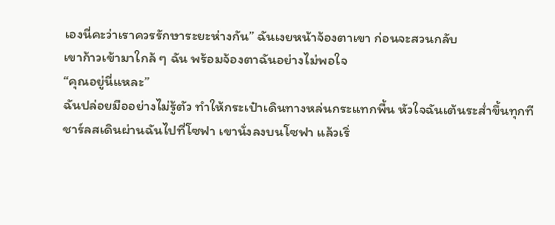เองนี่คะว่าเราควรรักษาระยะห่างกัน” ฉันเงยหน้าจ้องตาเขา ก่อนจะสวนกลับ
เขาก้าวเข้ามาใกล้ ๆ ฉัน พร้อมจ้องตาฉันอย่างไม่พอใจ
“คุณอยู่นี่แหละ”
ฉันปล่อยมืออย่างไม่รู้ตัว ทำให้กระเป๋าเดินทางหล่นกระแทกพื้น หัวใจฉันเต้นระส่ำขึ้นทุกที
ชาร์ลสเดินผ่านฉันไปที่โซฟา เขานั่งลงบนโซฟา แล้วเริ่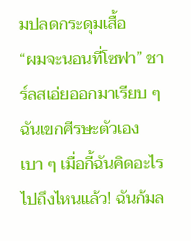มปลดกระดุมเสื้อ
“ผมจะนอนที่โซฟา” ชาร์ลสเอ่ยออกมาเรียบ ๆ
ฉันเขกศีรษะตัวเองเบา ๆ เมื่อกี้ฉันคิดอะไรไปถึงไหนแล้ว! ฉันก้มล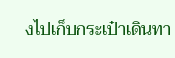งไปเก็บกระเป๋าเดินทา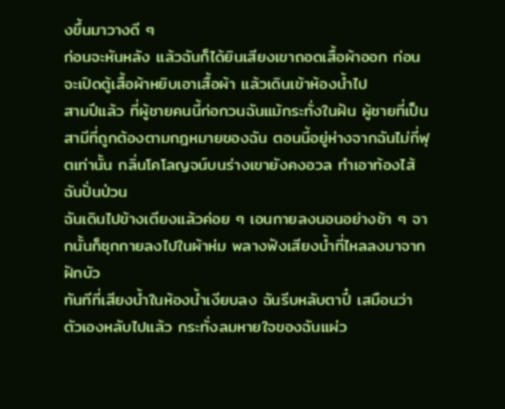งขึ้นมาวางดี ๆ
ก่อนจะหันหลัง แล้วฉันก็ได้ยินเสียงเขาถอดเสื้อผ้าออก ก่อนจะเปิดตู้เสื้อผ้าหยิบเอาเสื้อผ้า แล้วเดินเข้าห้องน้ำไป
สามปีแล้ว ที่ผู้ชายคนนี้ก่อกวนฉันแม้กระทั่งในฝัน ผู้ชายที่เป็นสามีที่ถูกต้องตามกฎหมายของฉัน ตอนนี้อยู่ห่างจากฉันไม่กี่ฟุตเท่านั้น กลิ่นโคโลญจน์บนร่างเขายังคงอวล ทำเอาท้องไส้ฉันปั่นป่วน
ฉันเดินไปข้างเตียงแล้วค่อย ๆ เอนกายลงนอนอย่างช้า ๆ จากนั้นก็ซุกกายลงไปในผ้าห่ม พลางฟังเสียงน้ำที่ไหลลงมาจากฝักบัว
ทันทีที่เสียงน้ำในห้องน้ำเงียบลง ฉันรีบหลับตาปี๋ เสมือนว่าตัวเองหลับไปแล้ว กระทั่งลมหายใจของฉันแผ่ว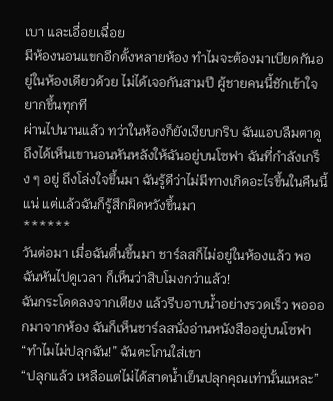เบา และเอื่อยเฉื่อย
มีห้องนอนแขกอีกตั้งหลายห้อง ทำไมจะต้องมาเบียดกันอยู่ในห้องเดียวด้วย ไม่ได้เจอกันสามปี ผู้ชายคนนี้ชักเข้าใจยากขึ้นทุกที
ผ่านไปนานแล้ว ทว่าในห้องก็ยังเงียบกริบ ฉันแอบลืมตาดู ถึงได้เห็นเขานอนหันหลังให้ฉันอยู่บนโซฟา ฉันที่กำลังเกร็ง ๆ อยู่ ถึงโล่งใจขึ้นมา ฉันรู้ดีว่าไม่มีทางเกิดอะไรขึ้นในคืนนี้แน่ แต่เเล้วฉันก็รู้สึกผิดหวังขึ้นมา
******
วันต่อมา เมื่อฉันตื่นขึ้นมา ชาร์ลสก็ไม่อยู่ในห้องแล้ว พอฉันหันไปดูเวลา ก็เห็นว่าสิบโมงกว่าแล้ว!
ฉันกระโดดลงจากเตียง แล้วรีบอาบน้ำอย่างรวดเร็ว พอออกมาจากห้อง ฉันก็เห็นชาร์ลสนั่งอ่านหนังสืออยู่บนโซฟา
“ทำไมไม่ปลุกฉัน!” ฉันตะโกนใส่เขา
“ปลุกแล้ว เหลือแต่ไม่ได้สาดน้ำเย็นปลุกคุณเท่านั้นแหละ”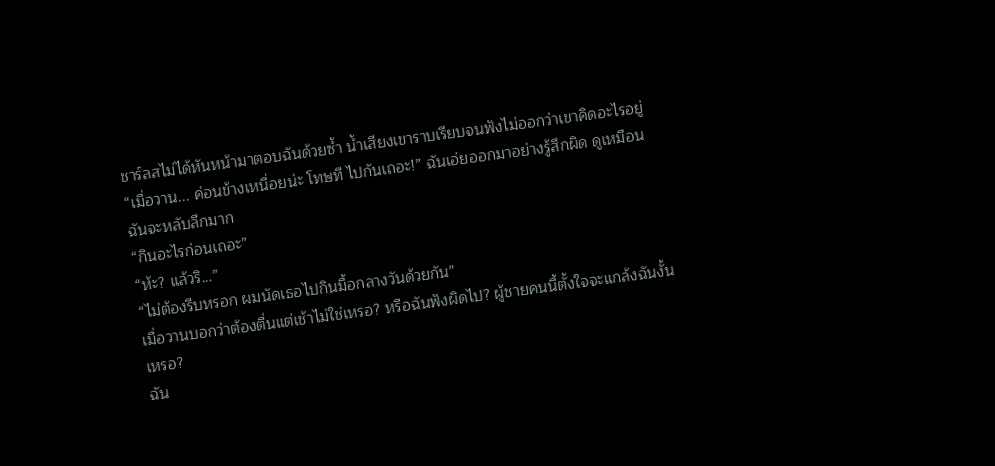ชาร์ลสไม่ได้หันหน้ามาตอบฉันด้วยซ้ำ น้ำเสียงเขาราบเรียบจนฟังไม่ออกว่าเขาคิดอะไรอยู่
“เมื่อวาน... ค่อนข้างเหนื่อยน่ะ โทษที ไปกันเถอะ!” ฉันเอ่ยออกมาอย่างรู้สึกผิด ดูเหมือนฉันจะหลับลึกมาก
“กินอะไรก่อนเถอะ”
“ห้ะ? แล้วริ...”
“ไม่ต้องรีบหรอก ผมนัดเธอไปกินมื้อกลางวันด้วยกัน”
เมื่อวานบอกว่าต้องตื่นแต่เช้าไม่ใช่เหรอ? หรือฉันฟังผิดไป? ผู้ชายคนนี้ตั้งใจจะแกล้งฉันงั้นเหรอ?
ฉัน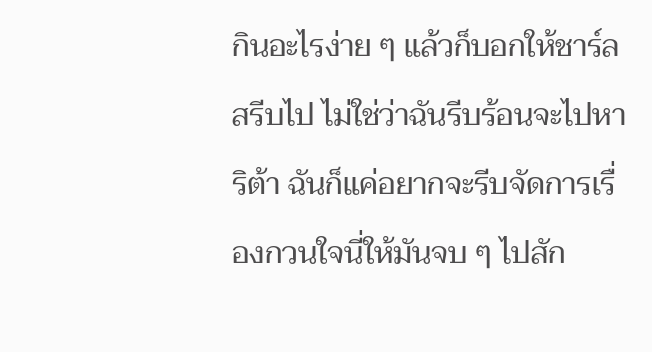กินอะไรง่าย ๆ แล้วก็บอกให้ชาร์ลสรีบไป ไม่ใช่ว่าฉันรีบร้อนจะไปหาริต้า ฉันก็แค่อยากจะรีบจัดการเรื่องกวนใจนี่ให้มันจบ ๆ ไปสัก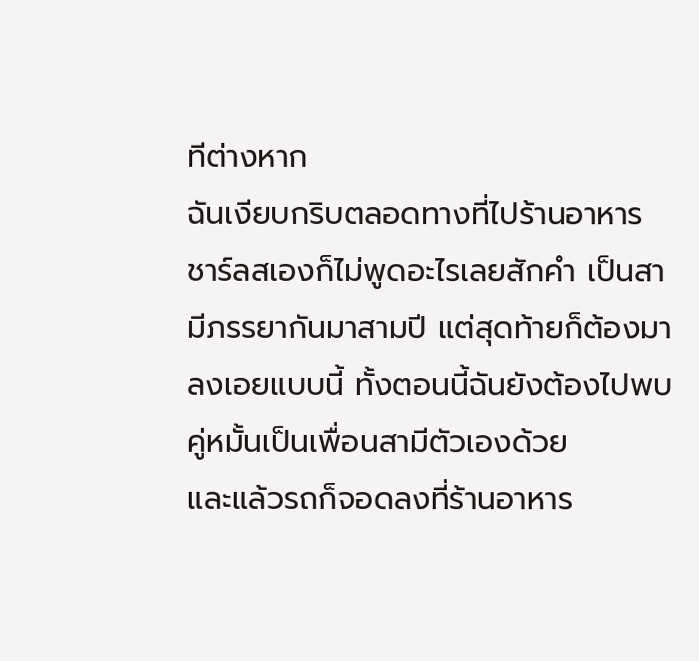ทีต่างหาก
ฉันเงียบกริบตลอดทางที่ไปร้านอาหาร ชาร์ลสเองก็ไม่พูดอะไรเลยสักคำ เป็นสามีภรรยากันมาสามปี แต่สุดท้ายก็ต้องมาลงเอยแบบนี้ ทั้งตอนนี้ฉันยังต้องไปพบคู่หมั้นเป็นเพื่อนสามีตัวเองด้วย
และแล้วรถก็จอดลงที่ร้านอาหาร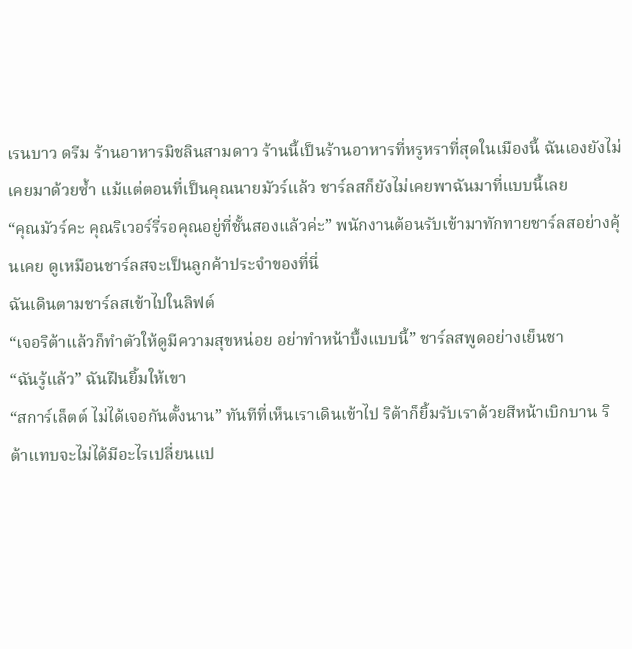เรนบาว ดรีม ร้านอาหารมิชลินสามดาว ร้านนี้เป็นร้านอาหารที่หรูหราที่สุดในเมืองนี้ ฉันเองยังไม่เคยมาด้วยซ้ำ แม้แต่ตอนที่เป็นคุณนายมัวร์แล้ว ชาร์ลสก็ยังไม่เคยพาฉันมาที่แบบนี้เลย
“คุณมัวร์คะ คุณริเวอร์รี่รอคุณอยู่ที่ชั้นสองแล้วค่ะ” พนักงานต้อนรับเข้ามาทักทายชาร์ลสอย่างคุ้นเคย ดูเหมือนชาร์ลสจะเป็นลูกค้าประจำของที่นี่
ฉันเดินตามชาร์ลสเข้าไปในลิฟต์
“เจอริต้าแล้วก็ทำตัวให้ดูมีความสุขหน่อย อย่าทำหน้าบึ้งแบบนี้” ชาร์ลสพูดอย่างเย็นชา
“ฉันรู้แล้ว” ฉันฝืนยิ้มให้เขา
“สการ์เล็ตต์ ไม่ได้เจอกันตั้งนาน” ทันทีที่เห็นเราเดินเข้าไป ริต้าก็ยิ้มรับเราด้วยสีหน้าเบิกบาน ริต้าแทบจะไม่ได้มีอะไรเปลี่ยนแป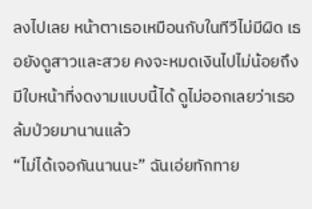ลงไปเลย หน้าตาเธอเหมือนกับในทีวีไม่มีผิด เธอยังดูสาวและสวย คงจะหมดเงินไปไม่น้อยถึงมีใบหน้าที่งดงามแบบนี้ได้ ดูไม่ออกเลยว่าเธอล้มป่วยมานานแล้ว
“ไม่ได้เจอกันนานนะ” ฉันเอ่ยทักทาย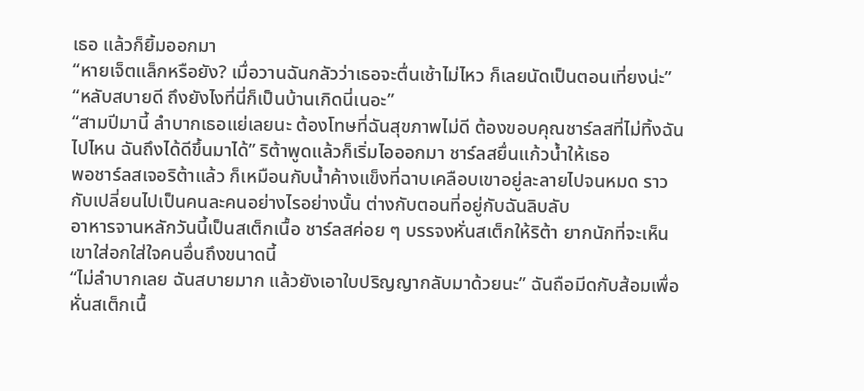เธอ แล้วก็ยิ้มออกมา
“หายเจ็ตแล็กหรือยัง? เมื่อวานฉันกลัวว่าเธอจะตื่นเช้าไม่ไหว ก็เลยนัดเป็นตอนเที่ยงน่ะ”
“หลับสบายดี ถึงยังไงที่นี่ก็เป็นบ้านเกิดนี่เนอะ”
“สามปีมานี้ ลำบากเธอแย่เลยนะ ต้องโทษที่ฉันสุขภาพไม่ดี ต้องขอบคุณชาร์ลสที่ไม่ทิ้งฉันไปไหน ฉันถึงได้ดีขึ้นมาได้” ริต้าพูดแล้วก็เริ่มไอออกมา ชาร์ลสยื่นแก้วน้ำให้เธอ
พอชาร์ลสเจอริต้าแล้ว ก็เหมือนกับน้ำค้างแข็งที่ฉาบเคลือบเขาอยู่ละลายไปจนหมด ราวกับเปลี่ยนไปเป็นคนละคนอย่างไรอย่างนั้น ต่างกับตอนที่อยู่กับฉันลิบลับ
อาหารจานหลักวันนี้เป็นสเต็กเนื้อ ชาร์ลสค่อย ๆ บรรจงหั่นสเต็กให้ริต้า ยากนักที่จะเห็นเขาใส่อกใส่ใจคนอื่นถึงขนาดนี้
“ไม่ลำบากเลย ฉันสบายมาก แล้วยังเอาใบปริญญากลับมาด้วยนะ” ฉันถือมีดกับส้อมเพื่อหั่นสเต็กเนื้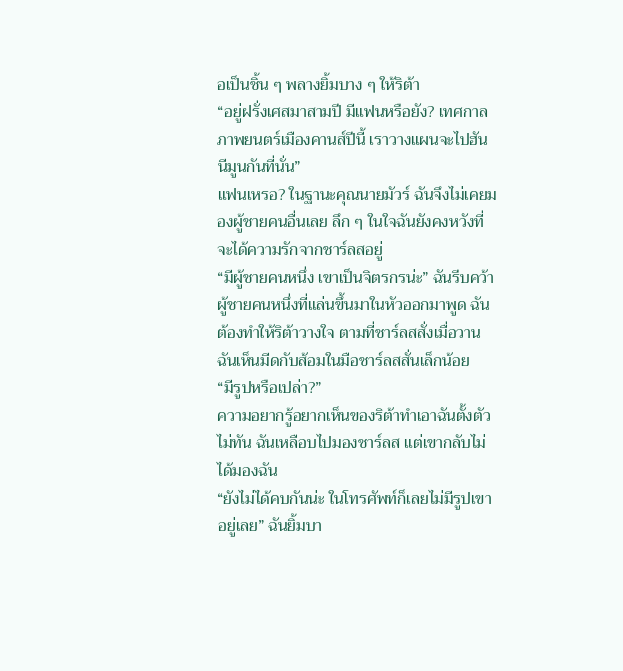อเป็นชิ้น ๆ พลางยิ้มบาง ๆ ให้ริต้า
“อยู่ฝรั่งเศสมาสามปี มีแฟนหรือยัง? เทศกาลภาพยนตร์เมืองคานส์ปีนี้ เราวางแผนจะไปฮันนีมูนกันที่นั่น”
แฟนเหรอ? ในฐานะคุณนายมัวร์ ฉันจึงไม่เคยมองผู้ชายคนอื่นเลย ลึก ๆ ในใจฉันยังคงหวังที่จะได้ความรักจากชาร์ลสอยู่
“มีผู้ชายคนหนึ่ง เขาเป็นจิตรกรน่ะ” ฉันรีบคว้าผู้ชายคนหนึ่งที่แล่นขึ้นมาในหัวออกมาพูด ฉันต้องทำให้ริต้าวางใจ ตามที่ชาร์ลสสั่งเมื่อวาน
ฉันเห็นมีดกับส้อมในมือชาร์ลสสั่นเล็กน้อย
“มีรูปหรือเปล่า?”
ความอยากรู้อยากเห็นของริต้าทำเอาฉันตั้งตัวไม่ทัน ฉันเหลือบไปมองชาร์ลส แต่เขากลับไม่ได้มองฉัน
“ยังไม่ได้คบกันน่ะ ในโทรศัพท์ก็เลยไม่มีรูปเขาอยู่เลย” ฉันยิ้มบา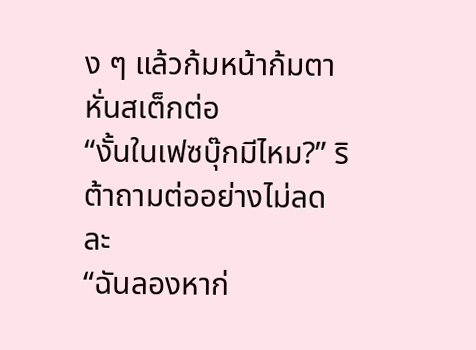ง ๆ แล้วก้มหน้าก้มตาหั่นสเต็กต่อ
“งั้นในเฟซบุ๊กมีไหม?” ริต้าถามต่ออย่างไม่ลดละ
“ฉันลองหาก่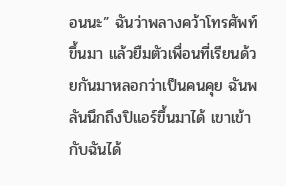อนนะ” ฉันว่าพลางคว้าโทรศัพท์ขึ้นมา แล้วยืมตัวเพื่อนที่เรียนด้วยกันมาหลอกว่าเป็นคนคุย ฉันพลันนึกถึงปิแอร์ขึ้นมาได้ เขาเข้ากับฉันได้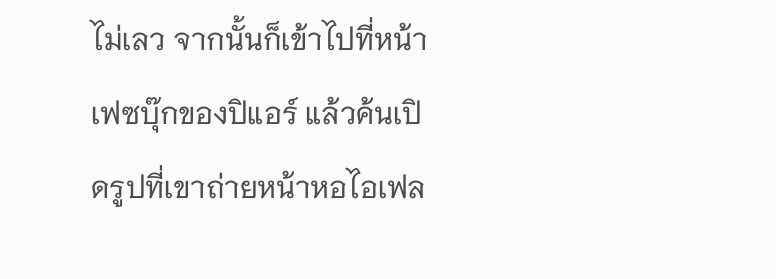ไม่เลว จากนั้นก็เข้าไปที่หน้าเฟซบุ๊กของปิแอร์ แล้วค้นเปิดรูปที่เขาถ่ายหน้าหอไอเฟล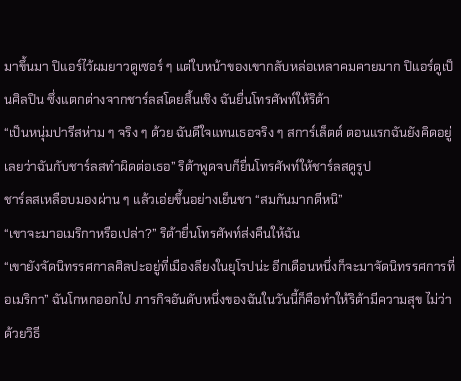มาขึ้นมา ปิแอร์ไว้ผมยาวดูเซอร์ ๆ แต่ใบหน้าของเขากลับหล่อเหลาคมคายมาก ปิแอร์ดูเป็นศิลปิน ซึ่งแตกต่างจากชาร์ลสโดยสิ้นเชิง ฉันยื่นโทรศัพท์ให้ริต้า
“เป็นหนุ่มปารีสห่าม ๆ จริง ๆ ด้วย ฉันดีใจแทนเธอจริง ๆ สการ์เล็ตต์ ตอนแรกฉันยังคิดอยู่เลยว่าฉันกับชาร์ลสทำผิดต่อเธอ” ริต้าพูดจบก็ยื่นโทรศัพท์ให้ชาร์ลสดูรูป
ชาร์ลสเหลือบมองผ่าน ๆ แล้วเอ่ยขึ้นอย่างเย็นชา “สมกันมากดีหนิ”
“เขาจะมาอเมริกาหรือเปล่า?” ริต้ายื่นโทรศัพท์ส่งคืนให้ฉัน
“เขายังจัดนิทรรศกาลศิลปะอยู่ที่เมืองลียงในยุโรปน่ะ อีกเดือนหนึ่งก็จะมาจัดนิทรรศการที่อเมริกา” ฉันโกหกออกไป ภารกิจอันดับหนึ่งของฉันในวันนี้ก็คือทำให้ริต้ามีความสุข ไม่ว่าด้วยวิธี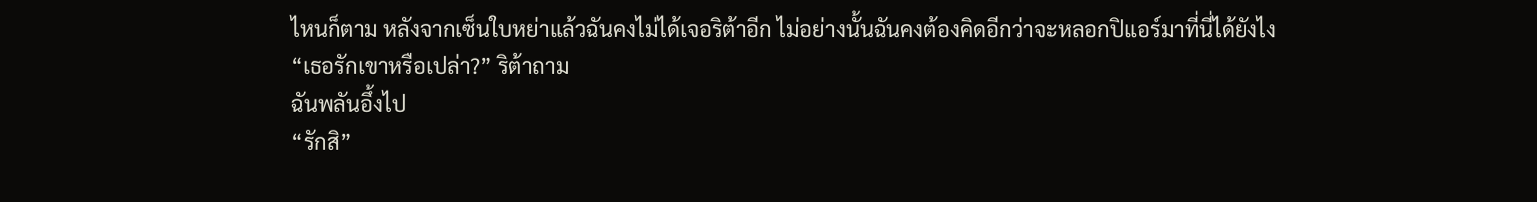ไหนก็ตาม หลังจากเซ็นใบหย่าแล้วฉันคงไม่ได้เจอริต้าอีก ไม่อย่างนั้นฉันคงต้องคิดอีกว่าจะหลอกปิแอร์มาที่นี่ได้ยังไง
“เธอรักเขาหรือเปล่า?” ริต้าถาม
ฉันพลันอึ้งไป
“รักสิ”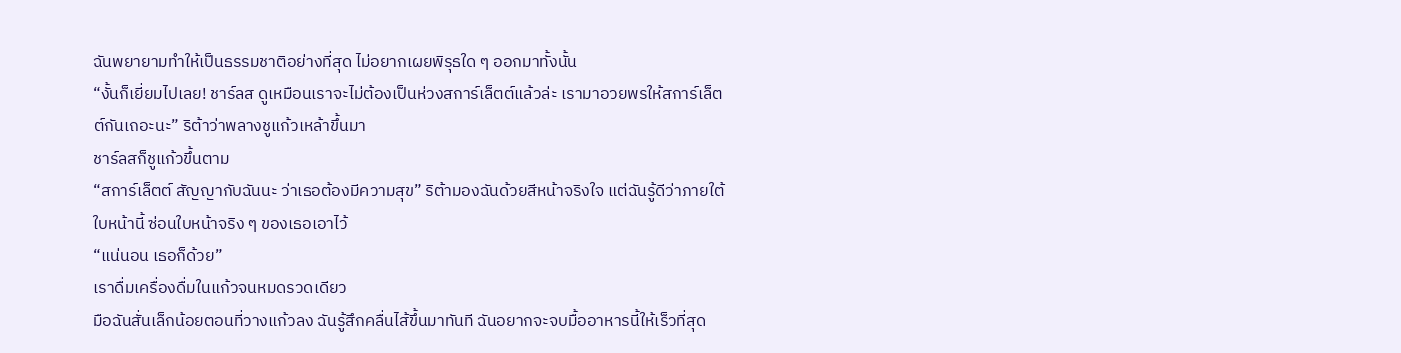ฉันพยายามทำให้เป็นธรรมชาติอย่างที่สุด ไม่อยากเผยพิรุธใด ๆ ออกมาทั้งนั้น
“งั้นก็เยี่ยมไปเลย! ชาร์ลส ดูเหมือนเราจะไม่ต้องเป็นห่วงสการ์เล็ตต์แล้วล่ะ เรามาอวยพรให้สการ์เล็ตต์กันเถอะนะ” ริต้าว่าพลางชูแก้วเหล้าขึ้นมา
ชาร์ลสก็ชูแก้วขึ้นตาม
“สการ์เล็ตต์ สัญญากับฉันนะ ว่าเธอต้องมีความสุข” ริต้ามองฉันด้วยสีหน้าจริงใจ แต่ฉันรู้ดีว่าภายใต้ใบหน้านี้ ซ่อนใบหน้าจริง ๆ ของเธอเอาไว้
“แน่นอน เธอก็ด้วย”
เราดื่มเครื่องดื่มในแก้วจนหมดรวดเดียว
มือฉันสั่นเล็กน้อยตอนที่วางแก้วลง ฉันรู้สึกคลื่นไส้ขึ้นมาทันที ฉันอยากจะจบมื้ออาหารนี้ให้เร็วที่สุด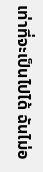เท่าที่จะเป็นไปได้ ฉันไม่อ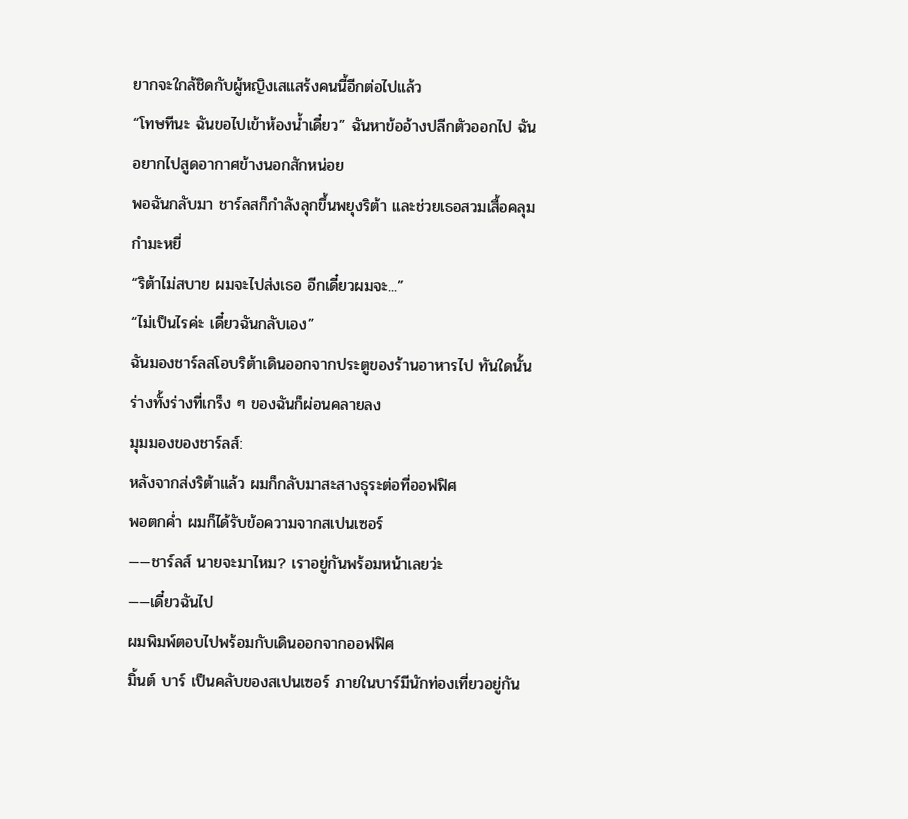ยากจะใกล้ชิดกับผู้หญิงเสแสร้งคนนี้อีกต่อไปแล้ว
“โทษทีนะ ฉันขอไปเข้าห้องน้ำเดี๋ยว” ฉันหาข้ออ้างปลีกตัวออกไป ฉันอยากไปสูดอากาศข้างนอกสักหน่อย
พอฉันกลับมา ชาร์ลสก็กำลังลุกขึ้นพยุงริต้า และช่วยเธอสวมเสื้อคลุมกำมะหยี่
“ริต้าไม่สบาย ผมจะไปส่งเธอ อีกเดี๋ยวผมจะ...”
“ไม่เป็นไรค่ะ เดี๋ยวฉันกลับเอง”
ฉันมองชาร์ลสโอบริต้าเดินออกจากประตูของร้านอาหารไป ทันใดนั้นร่างทั้งร่างที่เกร็ง ๆ ของฉันก็ผ่อนคลายลง
มุมมองของชาร์ลส์:
หลังจากส่งริต้าแล้ว ผมก็กลับมาสะสางธุระต่อที่ออฟฟิศ
พอตกค่ำ ผมก็ได้รับข้อความจากสเปนเซอร์
——ชาร์ลส์ นายจะมาไหม? เราอยู่กันพร้อมหน้าเลยว่ะ
——เดี๋ยวฉันไป
ผมพิมพ์ตอบไปพร้อมกับเดินออกจากออฟฟิศ
มิ้นต์ บาร์ เป็นคลับของสเปนเซอร์ ภายในบาร์มีนักท่องเที่ยวอยู่กัน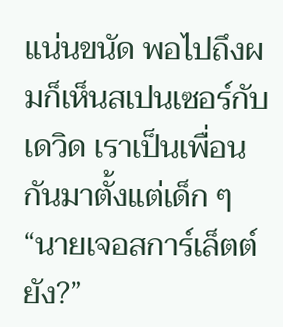แน่นขนัด พอไปถึงผมก็เห็นสเปนเซอร์กับเดวิด เราเป็นเพื่อนกันมาตั้งแต่เด็ก ๆ
“นายเจอสการ์เล็ตต์ยัง?”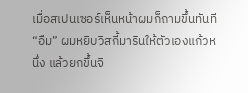เมื่อสเปนเซอร์เห็นหน้าผมก็ถามขึ้นทันที
“อืม” ผมหยิบวิสกี้มารินให้ตัวเองแก้วหนึ่ง แล้วยกขึ้นจิ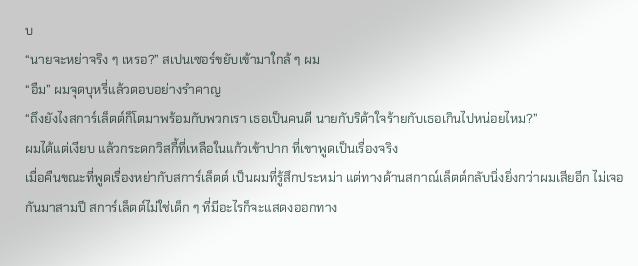บ
“นายจะหย่าจริง ๆ เหรอ?” สเปนเซอร์ขยับเข้ามาใกล้ ๆ ผม
“อืม” ผมจุดบุหรี่แล้วตอบอย่างรำคาญ
“ถึงยังไงสการ์เล็ตต์ก็โตมาพร้อมกับพวกเรา เธอเป็นคนดี นายกับริต้าใจร้ายกับเธอเกินไปหน่อยไหม?”
ผมได้แต่เงียบ แล้วกระดกวิสกี้ที่เหลือในแก้วเข้าปาก ที่เขาพูดเป็นเรื่องจริง
เมื่อคืนขณะที่พูดเรื่องหย่ากับสการ์เล็ตต์ เป็นผมที่รู้สึกประหม่า แต่ทางด้านสกาณ์เล็ตต์กลับนิ่งยิ่งกว่าผมเสียอีก ไม่เจอกันมาสามปี สการ์เล็ตต์ไม่ใช่เด็ก ๆ ที่มีอะไรก็จะแสดงออกทาง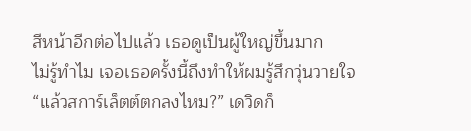สีหน้าอีกต่อไปแล้ว เธอดูเป็นผู้ใหญ่ขึ้นมาก
ไม่รู้ทำไม เจอเธอครั้งนี้ถึงทำให้ผมรู้สึกวุ่นวายใจ
“แล้วสการ์เล็ตต์ตกลงไหม?” เดวิดก็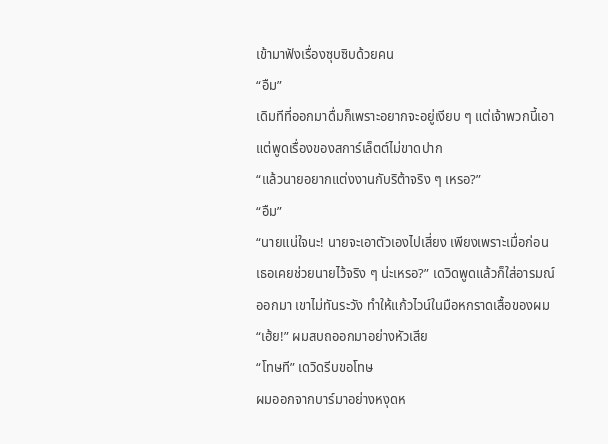เข้ามาฟังเรื่องซุบซิบด้วยคน
“อืม”
เดิมทีที่ออกมาดื่มก็เพราะอยากจะอยู่เงียบ ๆ แต่เจ้าพวกนี้เอาแต่พูดเรื่องของสการ์เล็ตต์ไม่ขาดปาก
“แล้วนายอยากแต่งงานกับริต้าจริง ๆ เหรอ?”
“อืม”
“นายแน่ใจนะ! นายจะเอาตัวเองไปเสี่ยง เพียงเพราะเมื่อก่อนเธอเคยช่วยนายไว้จริง ๆ น่ะเหรอ?” เดวิดพูดแล้วก็ใส่อารมณ์ออกมา เขาไม่ทันระวัง ทำให้แก้วไวน์ในมือหกราดเสื้อของผม
“เฮ้ย!” ผมสบถออกมาอย่างหัวเสีย
“โทษที” เดวิดรีบขอโทษ
ผมออกจากบาร์มาอย่างหงุดห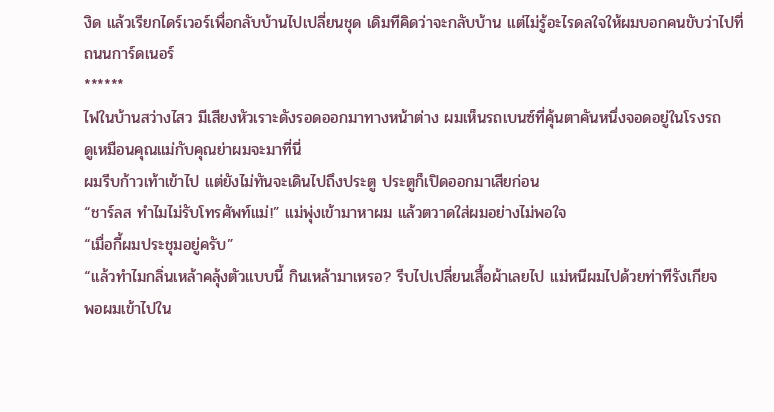งิด แล้วเรียกไดร์เวอร์เพื่อกลับบ้านไปเปลี่ยนชุด เดิมทีคิดว่าจะกลับบ้าน แต่ไม่รู้อะไรดลใจให้ผมบอกคนขับว่าไปที่ถนนการ์ดเนอร์
******
ไฟในบ้านสว่างไสว มีเสียงหัวเราะดังรอดออกมาทางหน้าต่าง ผมเห็นรถเบนซ์ที่คุ้นตาคันหนึ่งจอดอยู่ในโรงรถ
ดูเหมือนคุณแม่กับคุณย่าผมจะมาที่นี่
ผมรีบก้าวเท้าเข้าไป แต่ยังไม่ทันจะเดินไปถึงประตู ประตูก็เปิดออกมาเสียก่อน
“ชาร์ลส ทำไมไม่รับโทรศัพท์แม่!” แม่พุ่งเข้ามาหาผม แล้วตวาดใส่ผมอย่างไม่พอใจ
“เมื่อกี้ผมประชุมอยู่ครับ”
“แล้วทำไมกลิ่นเหล้าคลุ้งตัวแบบนี้ กินเหล้ามาเหรอ? รีบไปเปลี่ยนเสื้อผ้าเลยไป แม่หนีผมไปด้วยท่าทีรังเกียจ
พอผมเข้าไปใน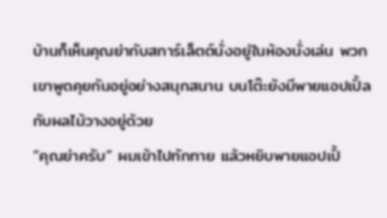บ้านก็เห็นคุณย่ากับสการ์เล็ตต์นั่งอยู่ในห้องนั่งเล่น พวกเขาพูดคุยกันอยู่อย่างสนุกสนาน บนโต๊ะยังมีพายแอปเปิ้ลกับผลไม้วางอยู่ด้วย
“คุณย่าครับ” ผมเข้าไปทักทาย แล้วหยิบพายแอปเปิ้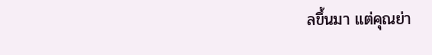ลขึ้นมา แต่คุณย่า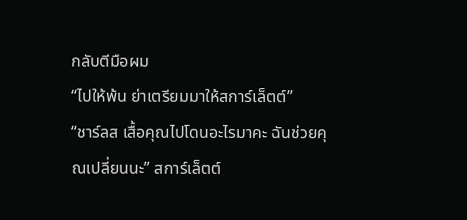กลับตีมือผม
“ไปให้พ้น ย่าเตรียมมาให้สการ์เล็ตต์”
“ชาร์ลส เสื้อคุณไปโดนอะไรมาคะ ฉันช่วยคุณเปลี่ยนนะ” สการ์เล็ตต์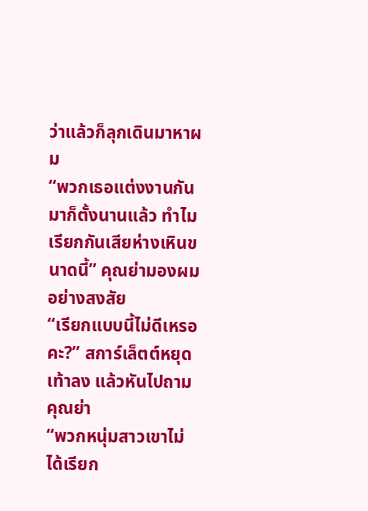ว่าแล้วก็ลุกเดินมาหาผม
“พวกเธอแต่งงานกันมาก็ตั้งนานแล้ว ทำไมเรียกกันเสียห่างเหินขนาดนี้” คุณย่ามองผมอย่างสงสัย
“เรียกแบบนี้ไม่ดีเหรอคะ?” สการ์เล็ตต์หยุดเท้าลง แล้วหันไปถามคุณย่า
“พวกหนุ่มสาวเขาไม่ได้เรียก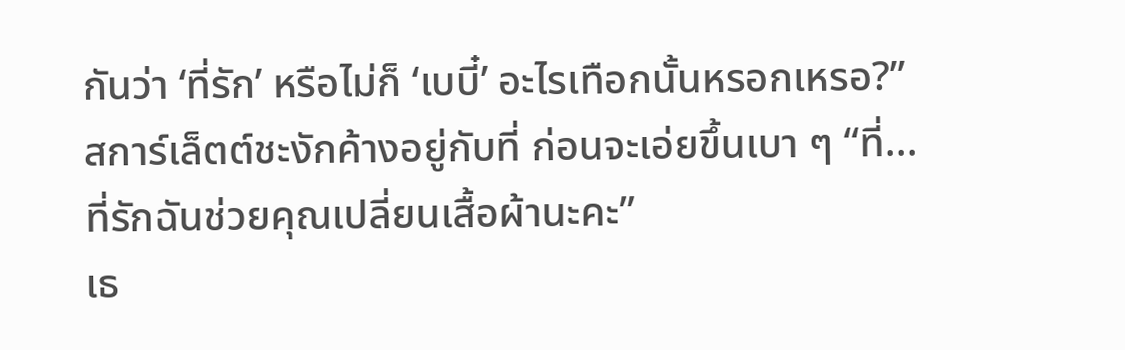กันว่า ‘ที่รัก’ หรือไม่ก็ ‘เบบี๋’ อะไรเทือกนั้นหรอกเหรอ?”
สการ์เล็ตต์ชะงักค้างอยู่กับที่ ก่อนจะเอ่ยขึ้นเบา ๆ “ที่... ที่รักฉันช่วยคุณเปลี่ยนเสื้อผ้านะคะ”
เธ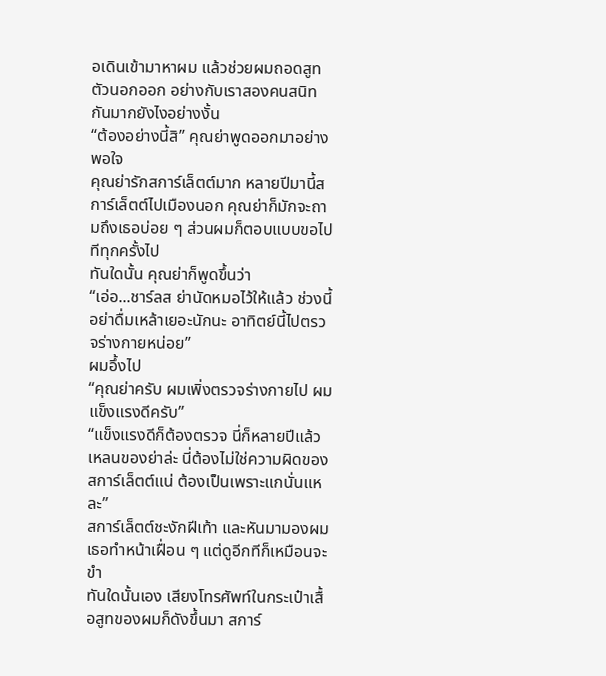อเดินเข้ามาหาผม แล้วช่วยผมถอดสูทตัวนอกออก อย่างกับเราสองคนสนิทกันมากยังไงอย่างงั้น
“ต้องอย่างนี้สิ” คุณย่าพูดออกมาอย่างพอใจ
คุณย่ารักสการ์เล็ตต์มาก หลายปีมานี้สการ์เล็ตต์ไปเมืองนอก คุณย่าก็มักจะถามถึงเธอบ่อย ๆ ส่วนผมก็ตอบแบบขอไปทีทุกครั้งไป
ทันใดนั้น คุณย่าก็พูดขึ้นว่า
“เอ่อ...ชาร์ลส ย่านัดหมอไว้ให้แล้ว ช่วงนี้อย่าดื่มเหล้าเยอะนักนะ อาทิตย์นี้ไปตรวจร่างกายหน่อย”
ผมอึ้งไป
“คุณย่าครับ ผมเพิ่งตรวจร่างกายไป ผมแข็งแรงดีครับ”
“แข็งแรงดีก็ต้องตรวจ นี่ก็หลายปีแล้ว เหลนของย่าล่ะ นี่ต้องไม่ใช่ความผิดของสการ์เล็ตต์แน่ ต้องเป็นเพราะแกนั่นแหละ”
สการ์เล็ตต์ชะงักฝีเท้า และหันมามองผม เธอทำหน้าเฝื่อน ๆ แต่ดูอีกทีก็เหมือนจะขำ
ทันใดนั้นเอง เสียงโทรศัพท์ในกระเป๋าเสื้อสูทของผมก็ดังขึ้นมา สการ์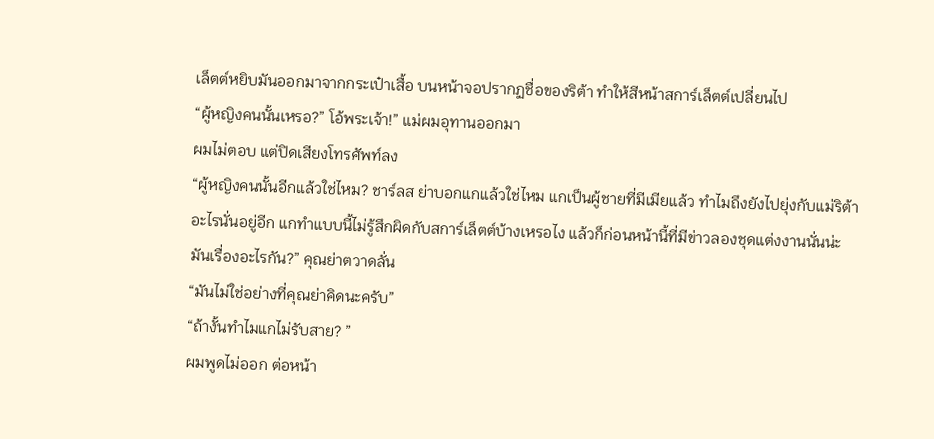เล็ตต์หยิบมันออกมาจากกระเป๋าเสื้อ บนหน้าจอปรากฏชื่อของริต้า ทำให้สีหน้าสการ์เล็ตต์เปลี่ยนไป
“ผู้หญิงคนนั้นเหรอ?” โอ้พระเจ้า!” แม่ผมอุทานออกมา
ผมไม่ตอบ แต่ปิดเสียงโทรศัพท์ลง
“ผู้หญิงคนนั้นอีกแล้วใช่ไหม? ชาร์ลส ย่าบอกแกแล้วใช่ไหม แกเป็นผู้ชายที่มีเมียแล้ว ทำไมถึงยังไปยุ่งกับแม่ริต้าอะไรนั่นอยู่อีก แกทำแบบนี้ไม่รู้สึกผิดกับสการ์เล็ตต์บ้างเหรอไง แล้วก็ก่อนหน้านี้ที่มีข่าวลองชุดแต่งงานนั่นน่ะ มันเรื่องอะไรกัน?” คุณย่าตวาดลั่น
“มันไม่ใช่อย่างที่คุณย่าคิดนะครับ”
“ถ้างั้นทำไมแกไม่รับสาย? ”
ผมพูดไม่ออก ต่อหน้า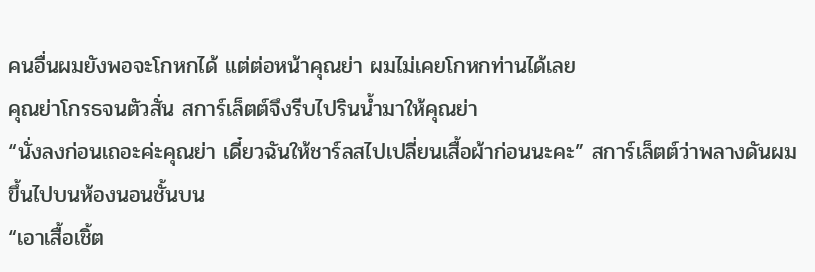คนอื่นผมยังพอจะโกหกได้ แต่ต่อหน้าคุณย่า ผมไม่เคยโกหกท่านได้เลย
คุณย่าโกรธจนตัวสั่น สการ์เล็ตต์จึงรีบไปรินน้ำมาให้คุณย่า
“นั่งลงก่อนเถอะค่ะคุณย่า เดี๋ยวฉันให้ชาร์ลสไปเปลี่ยนเสื้อผ้าก่อนนะคะ” สการ์เล็ตต์ว่าพลางดันผมขึ้นไปบนห้องนอนชั้นบน
“เอาเสื้อเชิ้ต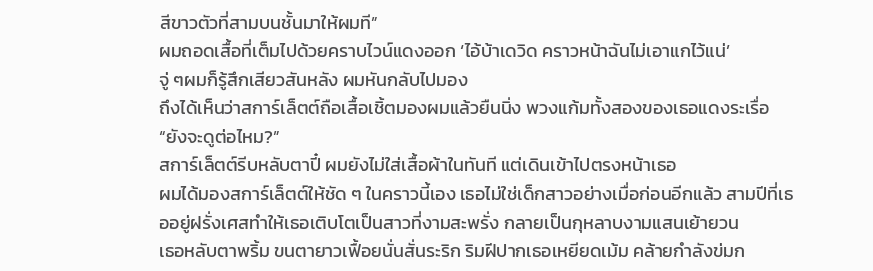สีขาวตัวที่สามบนชั้นมาให้ผมที”
ผมถอดเสื้อที่เต็มไปด้วยคราบไวน์แดงออก ‘ไอ้บ้าเดวิด คราวหน้าฉันไม่เอาแกไว้แน่’
จู่ ๆผมก็รู้สึกเสียวสันหลัง ผมหันกลับไปมอง
ถึงได้เห็นว่าสการ์เล็ตต์ถือเสื้อเชิ้ตมองผมแล้วยืนนิ่ง พวงแก้มทั้งสองของเธอแดงระเรื่อ
“ยังจะดูต่อไหม?”
สการ์เล็ตต์รีบหลับตาปี๋ ผมยังไม่ใส่เสื้อผ้าในทันที แต่เดินเข้าไปตรงหน้าเธอ
ผมได้มองสการ์เล็ตต์ให้ชัด ๆ ในคราวนี้เอง เธอไม่ใช่เด็กสาวอย่างเมื่อก่อนอีกแล้ว สามปีที่เธออยู่ฝรั่งเศสทำให้เธอเติบโตเป็นสาวที่งามสะพรั่ง กลายเป็นกุหลาบงามแสนเย้ายวน
เธอหลับตาพริ้ม ขนตายาวเฟื้อยนั่นสั่นระริก ริมฝีปากเธอเหยียดเม้ม คล้ายกำลังข่มก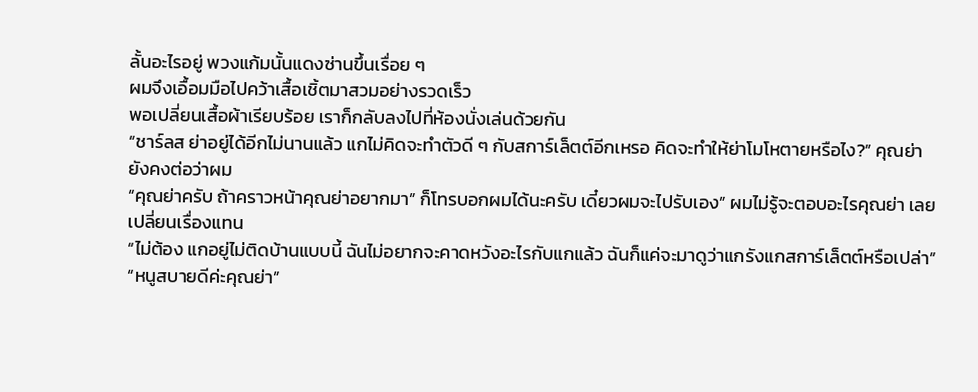ลั้นอะไรอยู่ พวงแก้มนั้นแดงซ่านขึ้นเรื่อย ๆ
ผมจึงเอื้อมมือไปคว้าเสื้อเชิ้ตมาสวมอย่างรวดเร็ว
พอเปลี่ยนเสื้อผ้าเรียบร้อย เราก็กลับลงไปที่ห้องนั่งเล่นด้วยกัน
“ชาร์ลส ย่าอยู่ได้อีกไม่นานแล้ว แกไม่คิดจะทำตัวดี ๆ กับสการ์เล็ตต์อีกเหรอ คิดจะทำให้ย่าโมโหตายหรือไง?” คุณย่ายังคงต่อว่าผม
“คุณย่าครับ ถ้าคราวหน้าคุณย่าอยากมา” ก็โทรบอกผมได้นะครับ เดี๋ยวผมจะไปรับเอง” ผมไม่รู้จะตอบอะไรคุณย่า เลยเปลี่ยนเรื่องแทน
“ไม่ต้อง แกอยู่ไม่ติดบ้านแบบนี้ ฉันไม่อยากจะคาดหวังอะไรกับแกแล้ว ฉันก็แค่จะมาดูว่าแกรังแกสการ์เล็ตต์หรือเปล่า”
“หนูสบายดีค่ะคุณย่า”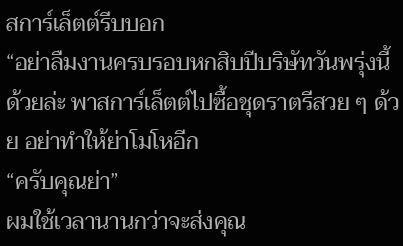สการ์เล็ตต์รีบบอก
“อย่าลืมงานครบรอบหกสิบปีบริษัทวันพรุ่งนี้ด้วยล่ะ พาสการ์เล็ตต์ไปซื้อชุดราตรีสวย ๆ ด้วย อย่าทำให้ย่าโมโหอีก
“ครับคุณย่า”
ผมใช้เวลานานกว่าจะส่งคุณ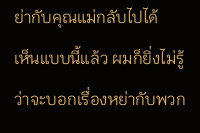ย่ากับคุณแม่กลับไปได้
เห็นแบบนี้แล้ว ผมก็ยิ่งไม่รู้ว่าจะบอกเรื่องหย่ากับพวก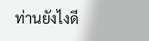ท่านยังไงดี